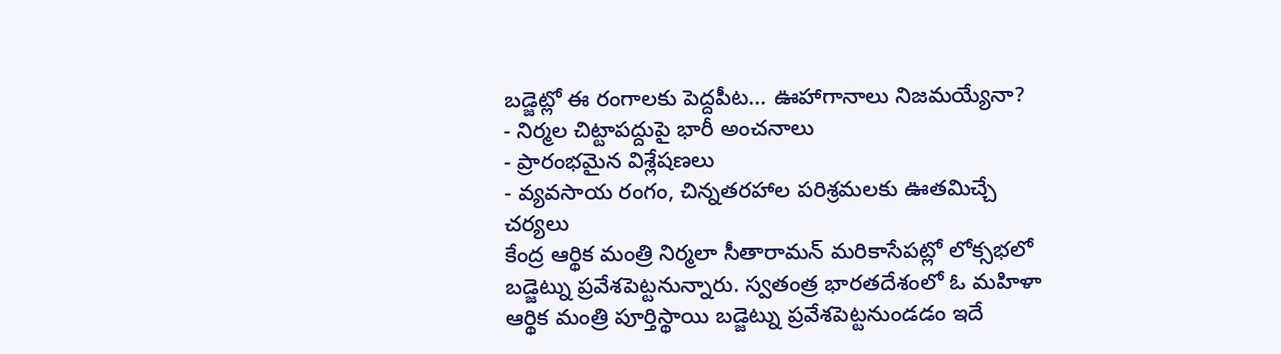బడ్జెట్లో ఈ రంగాలకు పెద్దపీట... ఊహాగానాలు నిజమయ్యేనా?
- నిర్మల చిట్టాపద్దుపై భారీ అంచనాలు
- ప్రారంభమైన విశ్లేషణలు
- వ్యవసాయ రంగం, చిన్నతరహాల పరిశ్రమలకు ఊతమిచ్చే చర్యలు
కేంద్ర ఆర్థిక మంత్రి నిర్మలా సీతారామన్ మరికాసేపట్లో లోక్సభలో బడ్జెట్ను ప్రవేశపెట్టనున్నారు. స్వతంత్ర భారతదేశంలో ఓ మహిళా ఆర్థిక మంత్రి పూర్తిస్థాయి బడ్జెట్ను ప్రవేశపెట్టనుండడం ఇదే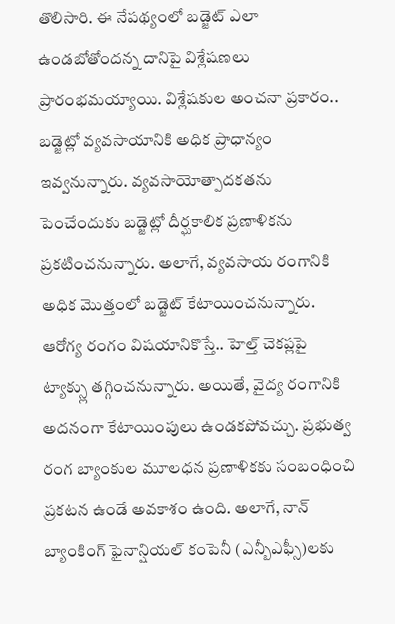తొలిసారి. ఈ నేపథ్యంలో బడ్జెట్ ఎలా ఉండబోతోందన్న దానిపై విశ్లేషణలు ప్రారంభమయ్యాయి. విశ్లేషకుల అంచనా ప్రకారం..
బడ్జెట్లో వ్యవసాయానికి అధిక ప్రాధాన్యం ఇవ్వనున్నారు. వ్యవసాయోత్పాదకతను పెంచేందుకు బడ్జెట్లో దీర్ఘకాలిక ప్రణాళికను ప్రకటించనున్నారు. అలాగే, వ్యవసాయ రంగానికి అధిక మొత్తంలో బడ్జెట్ కేటాయించనున్నారు. ఆరోగ్య రంగం విషయానికొస్తే.. హెల్త్ చెకప్లపై ట్యాక్స్లు తగ్గించనున్నారు. అయితే, వైద్య రంగానికి అదనంగా కేటాయింపులు ఉండకపోవచ్చు. ప్రభుత్వ రంగ బ్యాంకుల మూలధన ప్రణాళికకు సంబంధించి ప్రకటన ఉండే అవకాశం ఉంది. అలాగే, నాన్ బ్యాంకింగ్ ఫైనాన్షియల్ కంపెనీ (ఎన్బీఎఫ్సీ)లకు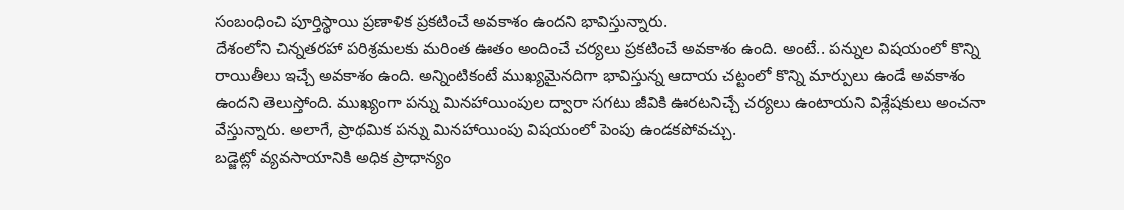సంబంధించి పూర్తిస్థాయి ప్రణాళిక ప్రకటించే అవకాశం ఉందని భావిస్తున్నారు.
దేశంలోని చిన్నతరహా పరిశ్రమలకు మరింత ఊతం అందించే చర్యలు ప్రకటించే అవకాశం ఉంది. అంటే.. పన్నుల విషయంలో కొన్ని రాయితీలు ఇచ్చే అవకాశం ఉంది. అన్నింటికంటే ముఖ్యమైనదిగా భావిస్తున్న ఆదాయ చట్టంలో కొన్ని మార్పులు ఉండే అవకాశం ఉందని తెలుస్తోంది. ముఖ్యంగా పన్ను మినహాయింపుల ద్వారా సగటు జీవికి ఊరటనిచ్చే చర్యలు ఉంటాయని విశ్లేషకులు అంచనా వేస్తున్నారు. అలాగే, ప్రాథమిక పన్ను మినహాయింపు విషయంలో పెంపు ఉండకపోవచ్చు.
బడ్జెట్లో వ్యవసాయానికి అధిక ప్రాధాన్యం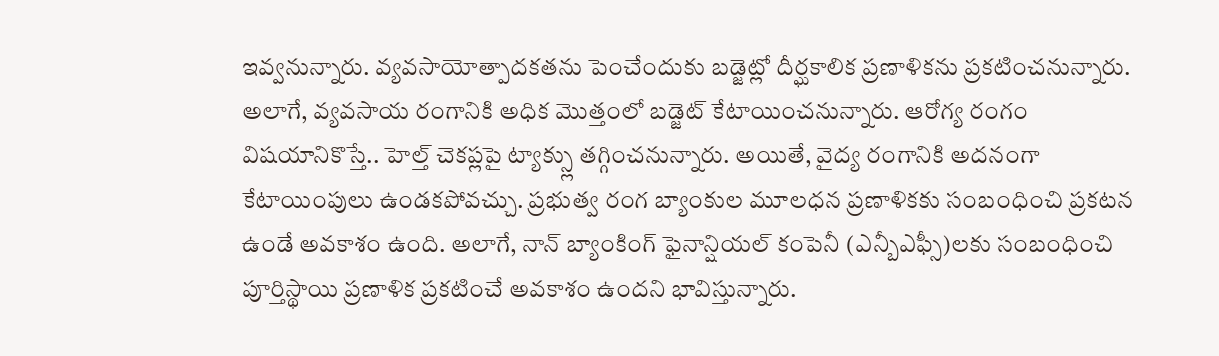ఇవ్వనున్నారు. వ్యవసాయోత్పాదకతను పెంచేందుకు బడ్జెట్లో దీర్ఘకాలిక ప్రణాళికను ప్రకటించనున్నారు. అలాగే, వ్యవసాయ రంగానికి అధిక మొత్తంలో బడ్జెట్ కేటాయించనున్నారు. ఆరోగ్య రంగం విషయానికొస్తే.. హెల్త్ చెకప్లపై ట్యాక్స్లు తగ్గించనున్నారు. అయితే, వైద్య రంగానికి అదనంగా కేటాయింపులు ఉండకపోవచ్చు. ప్రభుత్వ రంగ బ్యాంకుల మూలధన ప్రణాళికకు సంబంధించి ప్రకటన ఉండే అవకాశం ఉంది. అలాగే, నాన్ బ్యాంకింగ్ ఫైనాన్షియల్ కంపెనీ (ఎన్బీఎఫ్సీ)లకు సంబంధించి పూర్తిస్థాయి ప్రణాళిక ప్రకటించే అవకాశం ఉందని భావిస్తున్నారు.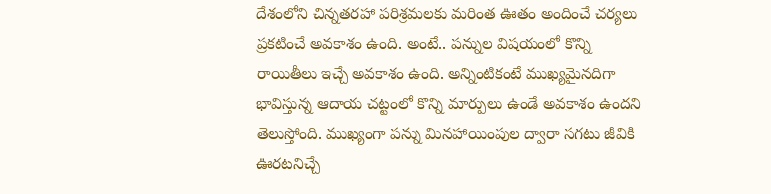దేశంలోని చిన్నతరహా పరిశ్రమలకు మరింత ఊతం అందించే చర్యలు ప్రకటించే అవకాశం ఉంది. అంటే.. పన్నుల విషయంలో కొన్ని రాయితీలు ఇచ్చే అవకాశం ఉంది. అన్నింటికంటే ముఖ్యమైనదిగా భావిస్తున్న ఆదాయ చట్టంలో కొన్ని మార్పులు ఉండే అవకాశం ఉందని తెలుస్తోంది. ముఖ్యంగా పన్ను మినహాయింపుల ద్వారా సగటు జీవికి ఊరటనిచ్చే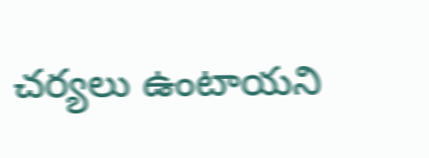చర్యలు ఉంటాయని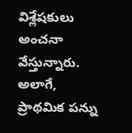విశ్లేషకులు అంచనా వేస్తున్నారు. అలాగే, ప్రాథమిక పన్ను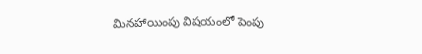మినహాయింపు విషయంలో పెంపు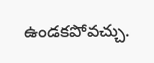ఉండకపోవచ్చు.